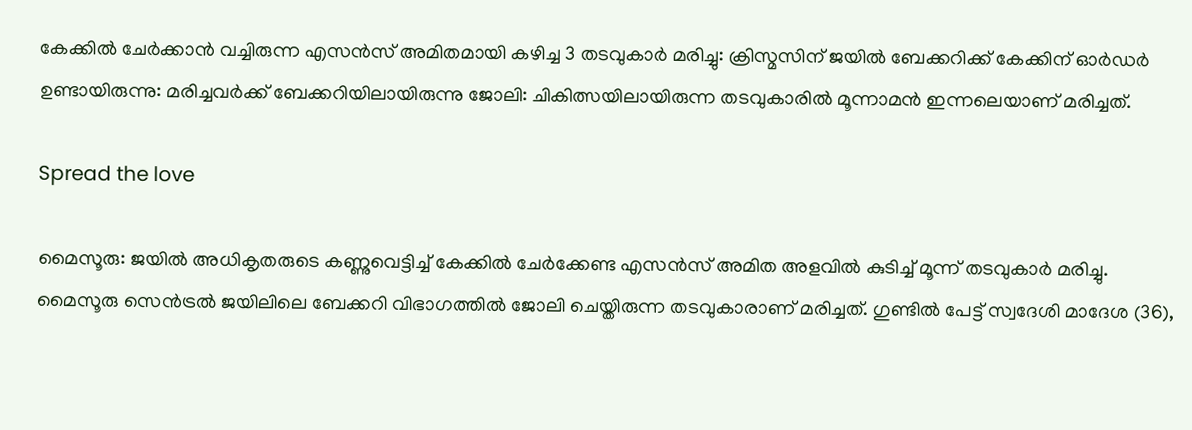കേക്കിൽ ചേർക്കാൻ വച്ചിരുന്ന എസൻസ് അമിതമായി കഴിച്ച 3 തടവുകാർ മരിച്ചു: ക്രിസ്മസിന് ജയിൽ ബേക്കറിക്ക് കേക്കിന് ഓർഡർ ഉണ്ടായിരുന്നു: മരിച്ചവർക്ക് ബേക്കറിയിലായിരുന്നു ജോലി: ചികിത്സയിലായിരുന്ന തടവുകാരിൽ മൂന്നാമൻ ഇന്നലെയാണ് മരിച്ചത്.

Spread the love

മൈസൂരു: ജയില്‍ അധികൃതരുടെ കണ്ണുവെട്ടിച്ച്‌ കേക്കില്‍ ചേർക്കേണ്ട എസൻസ് അമിത അളവില്‍ കുടിച്ച്‌ മൂന്ന് തടവുകാർ മരിച്ചു.
മൈസൂരു സെൻട്രല്‍ ജയിലിലെ ബേക്കറി വിഭാഗത്തില്‍ ജോലി ചെയ്തിരുന്ന തടവുകാരാണ് മരിച്ചത്. ഗുണ്ടില്‍ പേട്ട് സ്വദേശി മാദേശ (36),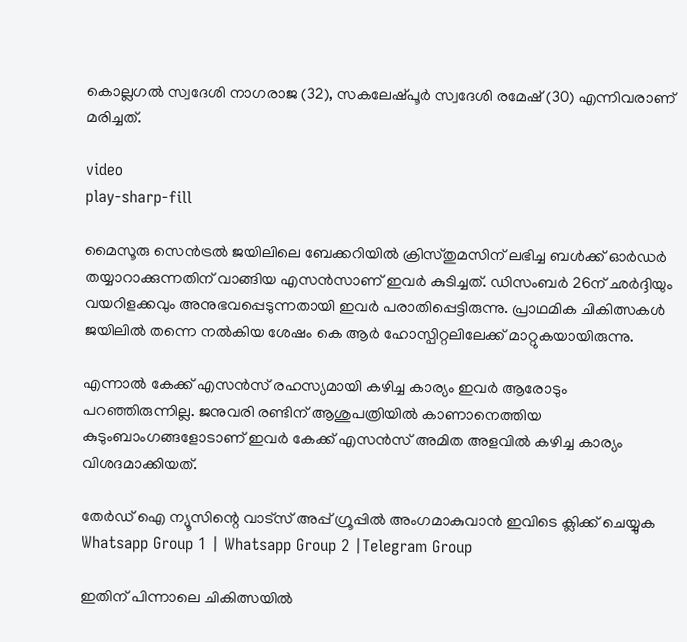കൊല്ലഗല്‍ സ്വദേശി നാഗരാജ (32), സകലേഷ്പൂർ സ്വദേശി രമേഷ് (30) എന്നിവരാണ് മരിച്ചത്.

video
play-sharp-fill

മൈസൂരു സെൻട്രല്‍ ജയിലിലെ ബേക്കറിയില്‍ ക്രിസ്തുമസിന് ലഭിച്ച ബള്‍ക്ക് ഓർഡർ തയ്യാറാക്കുന്നതിന് വാങ്ങിയ എസൻസാണ് ഇവർ കുടിച്ചത്. ഡിസംബർ 26ന് ഛർദ്ദിയും വയറിളക്കവും അനുഭവപ്പെടുന്നതായി ഇവർ പരാതിപ്പെട്ടിരുന്നു. പ്രാഥമിക ചികിത്സകള്‍ ജയിലില്‍ തന്നെ നല്‍കിയ ശേഷം കെ ആർ ഹോസ്പിറ്റലിലേക്ക് മാറ്റുകയായിരുന്നു.

എന്നാല്‍ കേക്ക് എസൻസ് രഹസ്യമായി കഴിച്ച കാര്യം ഇവർ ആരോടും പറഞ്ഞിരുന്നില്ല. ജനുവരി രണ്ടിന് ആശുപത്രിയില്‍ കാണാനെത്തിയ കുടുംബാംഗങ്ങളോടാണ് ഇവർ കേക്ക് എസൻസ് അമിത അളവില്‍ കഴിച്ച കാര്യം വിശദമാക്കിയത്.

തേർഡ് ഐ ന്യൂസിന്റെ വാട്സ് അപ്പ് ഗ്രൂപ്പിൽ അംഗമാകുവാൻ ഇവിടെ ക്ലിക്ക് ചെയ്യുക
Whatsapp Group 1 | Whatsapp Group 2 |Telegram Group

ഇതിന് പിന്നാലെ ചികിത്സയില്‍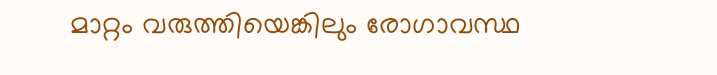മാറ്റം വരുത്തിയെങ്കിലും രോഗാവസ്ഥ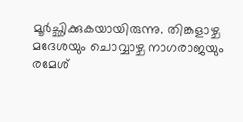മൂർച്ഛിക്കുകയായിരുന്നു. തിങ്കളാഴ്ച മദേശയും ചൊവ്വാഴ്ച നാഗരാജയും രമേശ്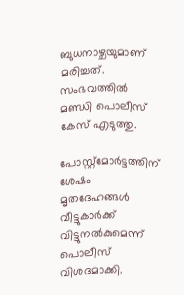ബുധനാഴ്ചയുമാണ് മരിച്ചത്. സംഭവത്തില്‍ മണ്ഡി പൊലീസ് കേസ് എടുത്തു.

പോസ്റ്റ്മോർട്ടത്തിന് ശേഷം മൃതദേഹങ്ങള്‍ വീട്ടുകാർക്ക് വിട്ടുനല്‍കുമെന്ന് പൊലീസ് വിശദമാക്കി.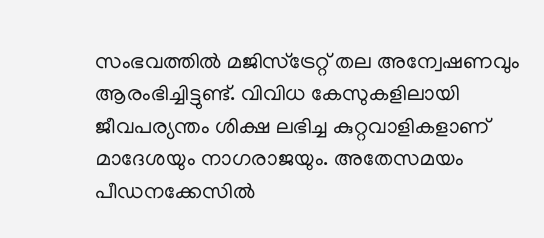സംഭവത്തില്‍ മജിസ്ട്രേറ്റ് തല അന്വേഷണവും ആരംഭിച്ചിട്ടുണ്ട്. വിവിധ കേസുകളിലായി ജീവപര്യന്തം ശിക്ഷ ലഭിച്ച കുറ്റവാളികളാണ് മാദേശയും നാഗരാജയും. അതേസമയം പീഡനക്കേസില്‍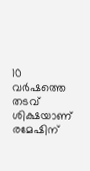10 വർഷത്തെ തടവ് ശിക്ഷയാണ് രമേഷിന്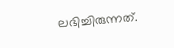ലഭിച്ചിരുന്നത്.